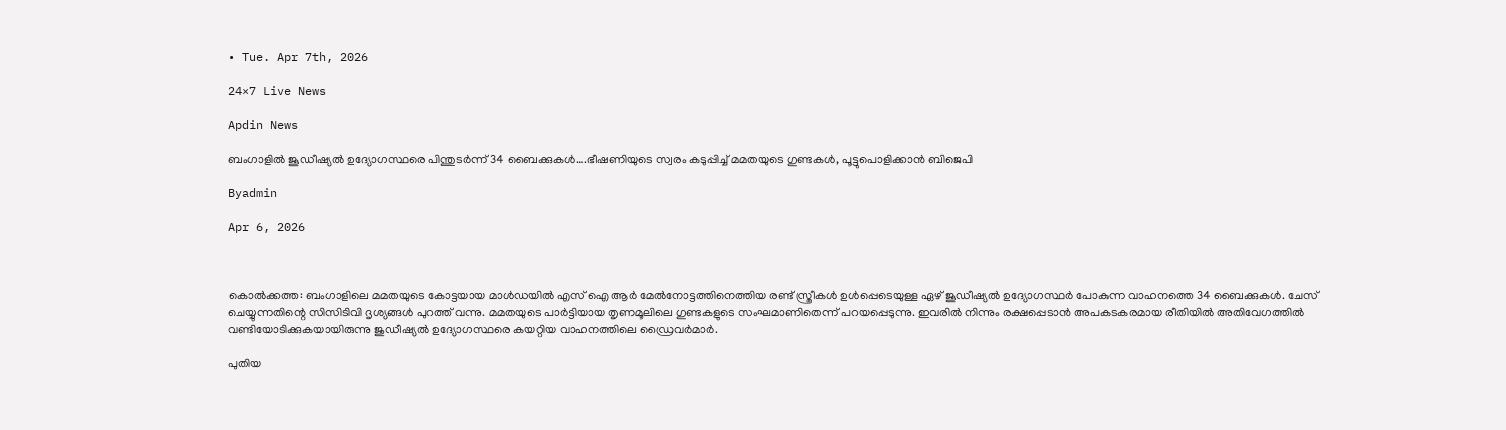• Tue. Apr 7th, 2026

24×7 Live News

Apdin News

ബംഗാളില്‍ ജൂഡീഷ്യല്‍ ഉദ്യോഗസ്ഥരെ പിന്തുടര്‍ന്ന് 34 ബൈക്കുകള്‍….ഭീഷണിയുടെ സ്വരം കടുപ്പിച്ച് മമതയുടെ ഗുണ്ടകള്‍, പൂട്ടുപൊളിക്കാന്‍ ബിജെപി

Byadmin

Apr 6, 2026



കൊല്‍ക്കത്ത: ബംഗാളിലെ മമതയുടെ കോട്ടയായ മാള്‍ഡയില്‍ എസ് ഐ ആര്‍ മേല്‍നോട്ടത്തിനെത്തിയ രണ്ട് സ്ത്രീകള്‍ ഉള്‍പ്പെടെയുള്ള ഏഴ് ജൂഡീഷ്യല്‍ ഉദ്യോഗസ്ഥര്‍ പോകുന്ന വാഹനത്തെ 34 ബൈക്കുകള്‍. ചേസ് ചെയ്യുന്നതിന്റെ സിസിടിവി ദൃശ്യങ്ങള്‍ പുറത്ത് വന്നു. മമതയുടെ പാര്‍ട്ടിയായ തൃണമൂലിലെ ഗുണ്ടകളുടെ സംഘമാണിതെന്ന് പറയപ്പെടുന്നു. ഇവരില്‍ നിന്നും രക്ഷപ്പെടാന്‍ അപകടകരമായ രീതിയില്‍ അതിവേഗത്തില്‍ വണ്ടിയോടിക്കുകയായിരുന്നു ജുഡീഷ്യല്‍ ഉദ്യോഗസ്ഥരെ കയറ്റിയ വാഹനത്തിലെ ഡ്രൈവര്‍മാര്‍.

പുതിയ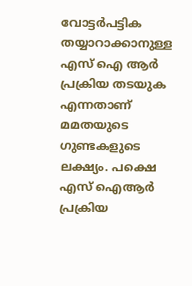വോട്ടര്‍പട്ടിക തയ്യാറാക്കാനുള്ള എസ് ഐ ആര്‍ പ്രക്രിയ തടയുക എന്നതാണ് മമതയുടെ ഗുണ്ടകളുടെ ലക്ഷ്യം. പക്ഷെ എസ് ഐആര്‍ പ്രക്രിയ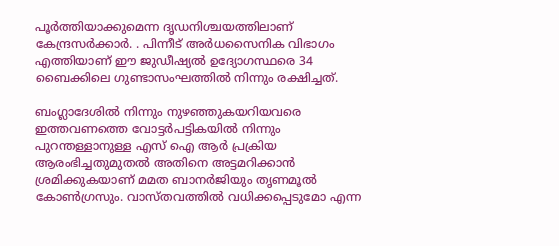പൂര്‍ത്തിയാക്കുമെന്ന ദൃഡനിശ്ചയത്തിലാണ് കേന്ദ്രസര്‍ക്കാര്‍. . പിന്നീട് അര്‍ധസൈനിക വിഭാഗം എത്തിയാണ് ഈ ജുഡീഷ്യല്‍ ഉദ്യോഗസ്ഥരെ 34 ബൈക്കിലെ ഗുണ്ടാസംഘത്തില്‍ നിന്നും രക്ഷിച്ചത്.

ബംഗ്ലാദേശില്‍ നിന്നും നുഴഞ്ഞുകയറിയവരെ ഇത്തവണത്തെ വോട്ടര്‍പട്ടികയില്‍ നിന്നും പുറന്തള്ളാനുള്ള എസ് ഐ ആര്‍ പ്രക്രിയ ആരംഭിച്ചതുമുതല്‍ അതിനെ അട്ടമറിക്കാന്‍ ശ്രമിക്കുകയാണ് മമത ബാനര്‍ജിയും തൃണമൂല്‍ കോണ്‍ഗ്രസും. വാസ്തവത്തില്‍ വധിക്കപ്പെടുമോ എന്ന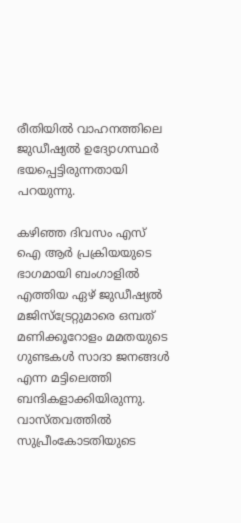രീതിയില്‍ വാഹനത്തിലെ ജുഡീഷ്യല്‍ ഉദ്യോഗസ്ഥര്‍ ഭയപ്പെട്ടിരുന്നതായി പറയുന്നു.

കഴിഞ്ഞ ദിവസം എസ് ഐ ആര്‍ പ്രക്രിയയുടെ ഭാഗമായി ബംഗാളില്‍ എത്തിയ ഏഴ് ജുഡീഷ്യല്‍ മജിസ്ട്രേറ്റുമാരെ ഒമ്പത് മണിക്കൂറോളം മമതയുടെ ഗുണ്ടകള്‍ സാദാ ജനങ്ങള്‍ എന്ന മട്ടിലെത്തി ബന്ദികളാക്കിയിരുന്നു. വാസ്തവത്തില്‍ സുപ്രീംകോടതിയുടെ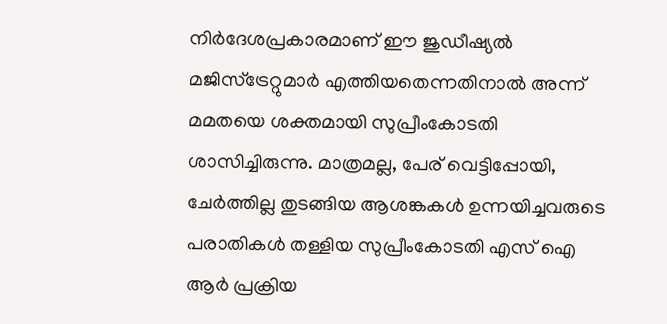നിര്‍ദേശപ്രകാരമാണ് ഈ ജുഡീഷ്യല്‍ മജിസ്ട്രേറ്റുമാര്‍ എത്തിയതെന്നതിനാല്‍ അന്ന് മമതയെ ശക്തമായി സുപ്രീംകോടതി ശാസിച്ചിരുന്നു. മാത്രമല്ല, പേര് വെട്ടിപ്പോയി, ചേര്‍ത്തില്ല തുടങ്ങിയ ആശങ്കകള്‍ ഉന്നയിച്ചവരുടെ പരാതികള്‍ തള്ളിയ സുപ്രീംകോടതി എസ് ഐ ആര്‍ പ്രക്രിയ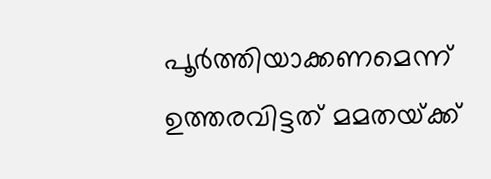പൂര്‍ത്തിയാക്കണമെന്ന് ഉത്തരവിട്ടത് മമതയ്‌ക്ക്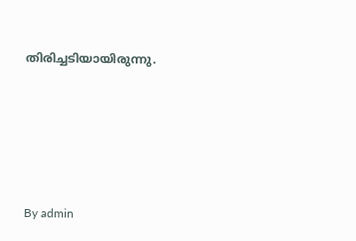തിരിച്ചടിയായിരുന്നു.







By admin